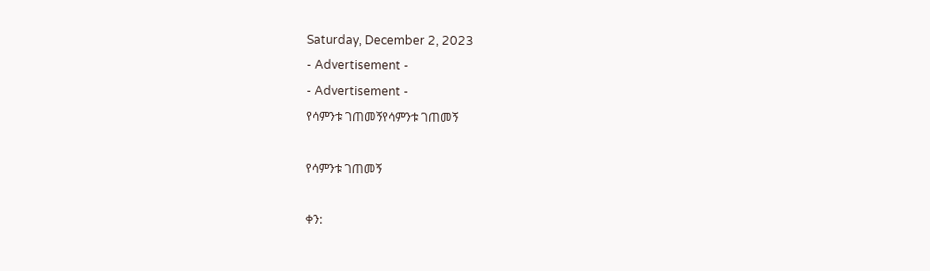Saturday, December 2, 2023
- Advertisement -
- Advertisement -
የሳምንቱ ገጠመኝየሳምንቱ ገጠመኝ

የሳምንቱ ገጠመኝ

ቀን: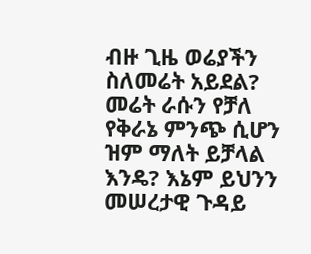ብዙ ጊዜ ወሬያችን ስለመሬት አይደል? መሬት ራሱን የቻለ የቅራኔ ምንጭ ሲሆን ዝም ማለት ይቻላል እንዴ? እኔም ይህንን መሠረታዊ ጉዳይ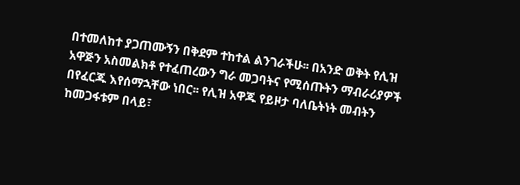በተመለከተ ያጋጠሙኝን በቅደም ተከተል ልንገራችሁ፡፡ በአንድ ወቅት የሊዝ አዋጅን አስመልክቶ የተፈጠረውን ግራ መጋባትና የሚሰጡትን ማብራሪያዎች በየፈርጁ እየሰማኋቸው ነበር፡፡ የሊዝ አዋጁ የይዞታ ባለቤትነት መብትን ከመጋፋቱም በላይ፣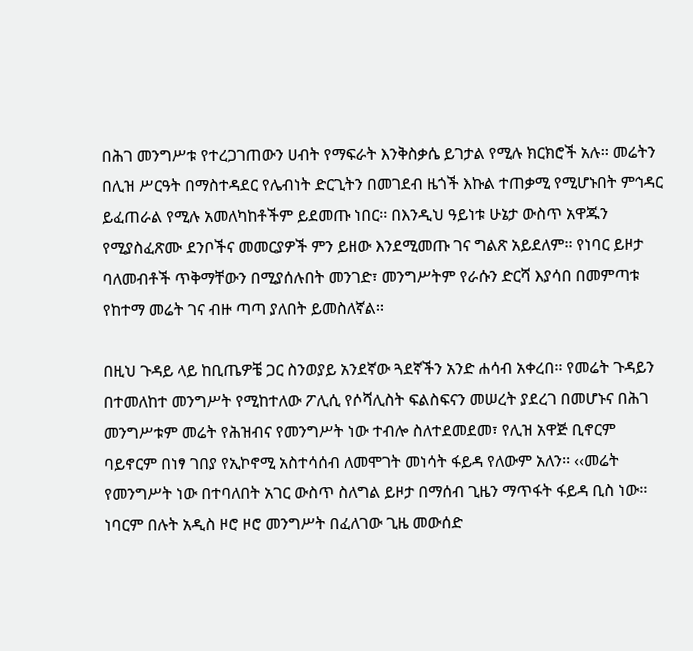በሕገ መንግሥቱ የተረጋገጠውን ሀብት የማፍራት እንቅስቃሴ ይገታል የሚሉ ክርክሮች አሉ፡፡ መሬትን በሊዝ ሥርዓት በማስተዳደር የሌብነት ድርጊትን በመገደብ ዜጎች እኩል ተጠቃሚ የሚሆኑበት ምኅዳር ይፈጠራል የሚሉ አመለካከቶችም ይደመጡ ነበር፡፡ በእንዲህ ዓይነቱ ሁኔታ ውስጥ አዋጁን የሚያስፈጽሙ ደንቦችና መመርያዎች ምን ይዘው እንደሚመጡ ገና ግልጽ አይደለም፡፡ የነባር ይዞታ ባለመብቶች ጥቅማቸውን በሚያሰሉበት መንገድ፣ መንግሥትም የራሱን ድርሻ እያሳበ በመምጣቱ የከተማ መሬት ገና ብዙ ጣጣ ያለበት ይመስለኛል፡፡

በዚህ ጉዳይ ላይ ከቢጤዎቼ ጋር ስንወያይ አንደኛው ጓደኛችን አንድ ሐሳብ አቀረበ፡፡ የመሬት ጉዳይን በተመለከተ መንግሥት የሚከተለው ፖሊሲ የሶሻሊስት ፍልስፍናን መሠረት ያደረገ በመሆኑና በሕገ መንግሥቱም መሬት የሕዝብና የመንግሥት ነው ተብሎ ስለተደመደመ፣ የሊዝ አዋጅ ቢኖርም ባይኖርም በነፃ ገበያ የኢኮኖሚ አስተሳሰብ ለመሞገት መነሳት ፋይዳ የለውም አለን፡፡ ‹‹መሬት የመንግሥት ነው በተባለበት አገር ውስጥ ስለግል ይዞታ በማሰብ ጊዜን ማጥፋት ፋይዳ ቢስ ነው፡፡ ነባርም በሉት አዲስ ዞሮ ዞሮ መንግሥት በፈለገው ጊዜ መውሰድ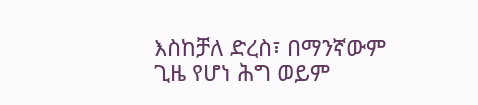እስከቻለ ድረስ፣ በማንኛውም ጊዜ የሆነ ሕግ ወይም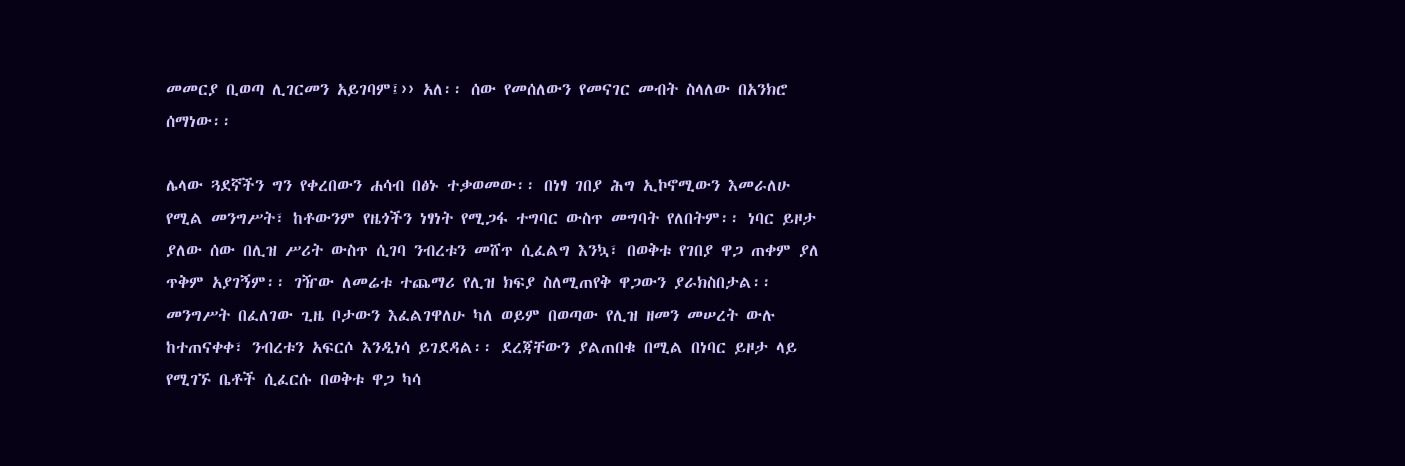መመርያ ቢወጣ ሊገርመን አይገባም፤›› አለ፡፡ ሰው የመሰለውን የመናገር መብት ስላለው በአንክሮ ሰማነው፡፡

ሌላው ጓደኛችን ግን የቀረበውን ሐሳብ በፅኑ ተቃወመው፡፡ በነፃ ገበያ ሕግ ኢኮኖሚውን እመራለሁ የሚል መንግሥት፣ ከቶውንም የዜጎችን ነፃነት የሚጋፋ ተግባር ውስጥ መግባት የለበትም፡፡ ነባር ይዞታ ያለው ሰው በሊዝ ሥሪት ውስጥ ሲገባ ንብረቱን መሸጥ ሲፈልግ እንኳ፣ በወቅቱ የገበያ ዋጋ ጠቀም ያለ ጥቅም አያገኝም፡፡ ገዥው ለመሬቱ ተጨማሪ የሊዝ ክፍያ ስለሚጠየቅ ዋጋውን ያራክስበታል፡፡ መንግሥት በፈለገው ጊዜ ቦታውን እፈልገዋለሁ ካለ ወይም በወጣው የሊዝ ዘመን መሠረት ውሉ ከተጠናቀቀ፣ ንብረቱን አፍርሶ እንዲነሳ ይገደዳል፡፡ ደረጃቸውን ያልጠበቁ በሚል በነባር ይዞታ ላይ የሚገኙ ቤቶች ሲፈርሱ በወቅቱ ዋጋ ካሳ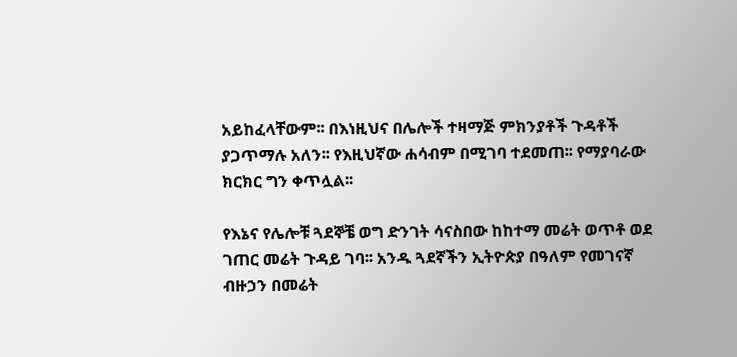አይከፈላቸውም፡፡ በእነዚህና በሌሎች ተዛማጅ ምክንያቶች ጉዳቶች ያጋጥማሉ አለን፡፡ የእዚህኛው ሐሳብም በሚገባ ተደመጠ፡፡ የማያባራው ክርክር ግን ቀጥሏል፡፡

የእኔና የሌሎቹ ጓደኞቼ ወግ ድንገት ሳናስበው ከከተማ መሬት ወጥቶ ወደ ገጠር መሬት ጉዳይ ገባ፡፡ አንዱ ጓደኛችን ኢትዮጵያ በዓለም የመገናኛ ብዙኃን በመሬት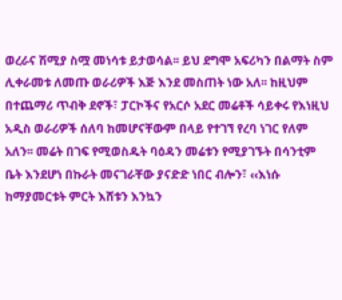ወረራና ሽሚያ ስሟ መነሳቱ ይታወሳል፡፡ ይህ ደግሞ አፍሪካን በልማት ስም ሊቀራመቱ ለመጡ ወራሪዎች እጅ እንደ መስጠት ነው አለ፡፡ ከዚህም በተጨማሪ ጥብቅ ደኖች፣ ፓርኮችና የአርሶ አደር መሬቶች ሳይቀሩ የእነዚህ አዲስ ወራሪዎች ሰለባ ከመሆናቸውም በላይ የተገኘ የረባ ነገር የለም አለን፡፡ መሬት በገፍ የሚወስዱት ባዕዳን መሬቱን የሚያገኙት በሳንቲም ቤት እንደሆነ በኩራት መናገራቸው ያናድድ ነበር ብሎን፣ ‹‹እነሱ ከማያመርቱት ምርት እሸቱን እንኳን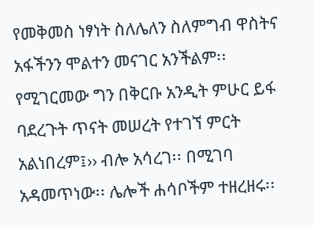የመቅመስ ነፃነት ስለሌለን ስለምግብ ዋስትና አፋችንን ሞልተን መናገር አንችልም፡፡ የሚገርመው ግን በቅርቡ አንዲት ምሁር ይፋ ባደረጉት ጥናት መሠረት የተገኘ ምርት አልነበረም፤›› ብሎ አሳረገ፡፡ በሚገባ አዳመጥነው፡፡ ሌሎች ሐሳቦችም ተዘረዘሩ፡፡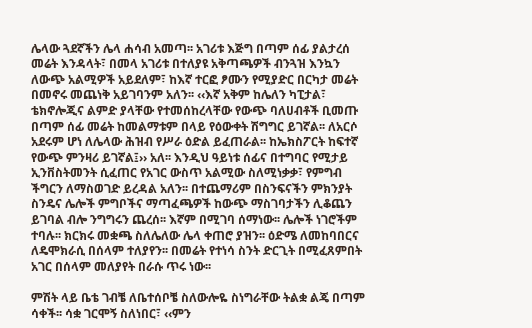ሌላው ጓደኛችን ሌላ ሐሳብ አመጣ፡፡ አገሪቱ እጅግ በጣም ሰፊ ያልታረሰ መሬት እንዳላት፣ በመላ አገሪቱ በተለያዩ አቅጣጫዎች ብንጓዝ እንኳን ለውጭ አልሚዎች አይደለም፣ ከእኛ ተርፎ ፆሙን የሚያድር በርካታ መሬት በመኖሩ መጨነቅ አይገባንም አለን፡፡ ‹‹እኛ አቅም ከሌለን ካፒታል፣ ቴክኖሎጂና ልምድ ያላቸው የተመሰከረላቸው የውጭ ባለሀብቶች ቢመጡ በጣም ሰፊ መሬት ከመልማቱም በላይ የዕውቀት ሽግግር ይገኛል፡፡ ለአርሶ አደሩም ሆነ ለሌላው ሕዝብ የሥራ ዕድል ይፈጠራል፡፡ ከኤክስፖርት ከፍተኛ የውጭ ምንዛሪ ይገኛል፤›› አለ፡፡ እንዲህ ዓይነቱ ሰፊና በተግባር የሚታይ ኢንቨስትመንት ሲፈጠር የአገር ውስጥ አልሚው ስለሚነቃቃ፣ የምግብ ችግርን ለማስወገድ ይረዳል አለን፡፡ በተጨማሪም በስንፍናችን ምክንያት ስንዴና ሌሎች ምግቦችና ማጣፈጫዎች ከውጭ ማስገባታችን ሊቆጨን ይገባል ብሎ ንግግሩን ጨረሰ፡፡ እኛም በሚገባ ሰማነው፡፡ ሌሎች ነገሮችም ተባሉ፡፡ ክርክሩ መቋጫ ስለሌለው ሌላ ቀጠሮ ያዝን፡፡ ዕድሜ ለመከባበርና ለዴሞክራሲ በሰላም ተለያየን፡፡ በመሬት የተነሳ ስንት ድርጊት በሚፈጸምበት አገር በሰላም መለያየት በራሱ ጥሩ ነው፡፡

ምሽት ላይ ቤቴ ገብቼ ለቤተሰቦቼ ስለውሎዬ ስነግራቸው ትልቋ ልጄ በጣም ሳቀች፡፡ ሳቋ ገርሞኝ ስለነበር፣ ‹‹ምን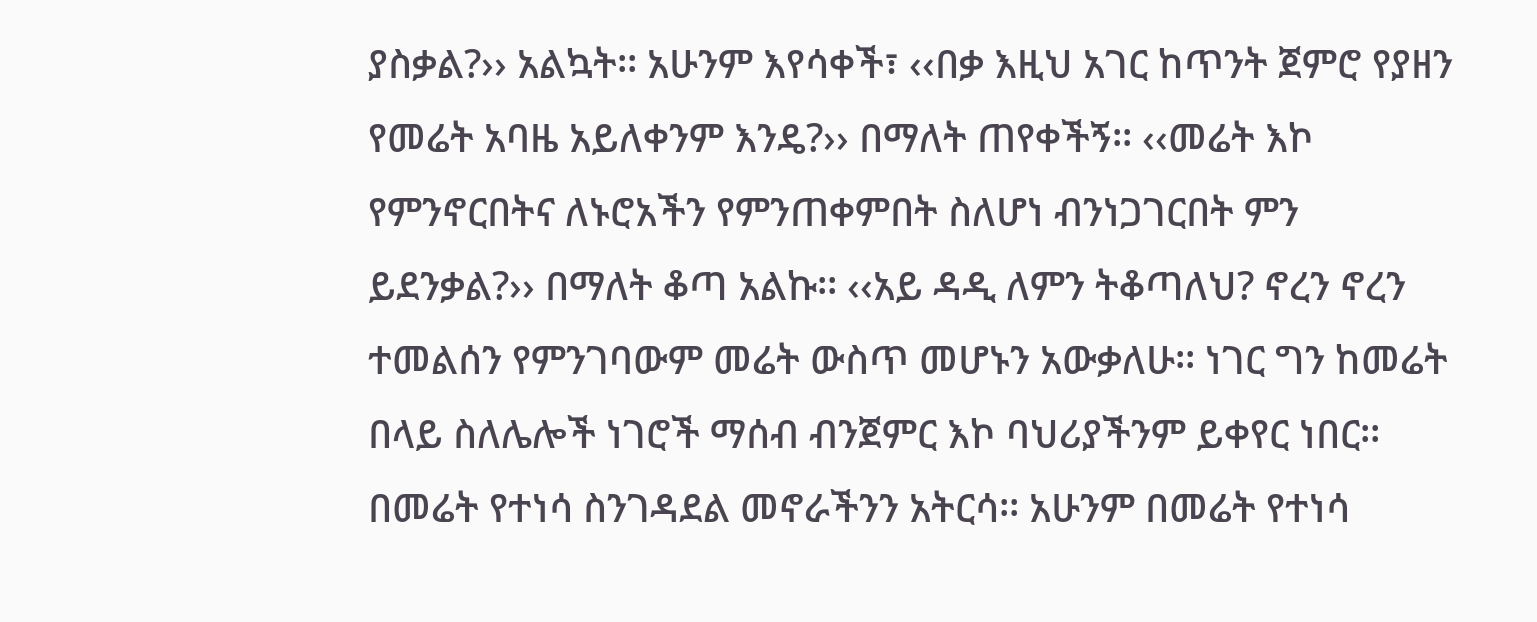ያስቃል?›› አልኳት፡፡ አሁንም እየሳቀች፣ ‹‹በቃ እዚህ አገር ከጥንት ጀምሮ የያዘን የመሬት አባዜ አይለቀንም እንዴ?›› በማለት ጠየቀችኝ፡፡ ‹‹መሬት እኮ የምንኖርበትና ለኑሮአችን የምንጠቀምበት ስለሆነ ብንነጋገርበት ምን ይደንቃል?›› በማለት ቆጣ አልኩ፡፡ ‹‹አይ ዳዲ ለምን ትቆጣለህ? ኖረን ኖረን ተመልሰን የምንገባውም መሬት ውስጥ መሆኑን አውቃለሁ፡፡ ነገር ግን ከመሬት በላይ ስለሌሎች ነገሮች ማሰብ ብንጀምር እኮ ባህሪያችንም ይቀየር ነበር፡፡ በመሬት የተነሳ ስንገዳደል መኖራችንን አትርሳ፡፡ አሁንም በመሬት የተነሳ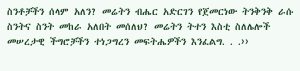ስንቶቻችን ሰላም አለን? መሬትን ብሔር አድርገን የጀመርነው ትንቅንቅ ራሱ ስንትና ስንት መከራ አለበት መሰለህ? መሬትን ትተን እስቲ ስለሌሎች መሠረታዊ ችግሮቻችን ተነጋግረን መፍትሔዎችን እንፈልግ. . .››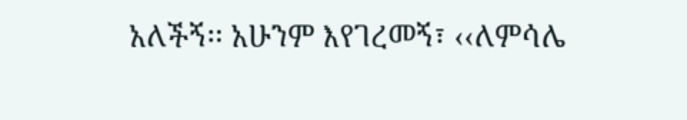አለችኝ፡፡ አሁንም እየገረመኝ፣ ‹‹ለምሳሌ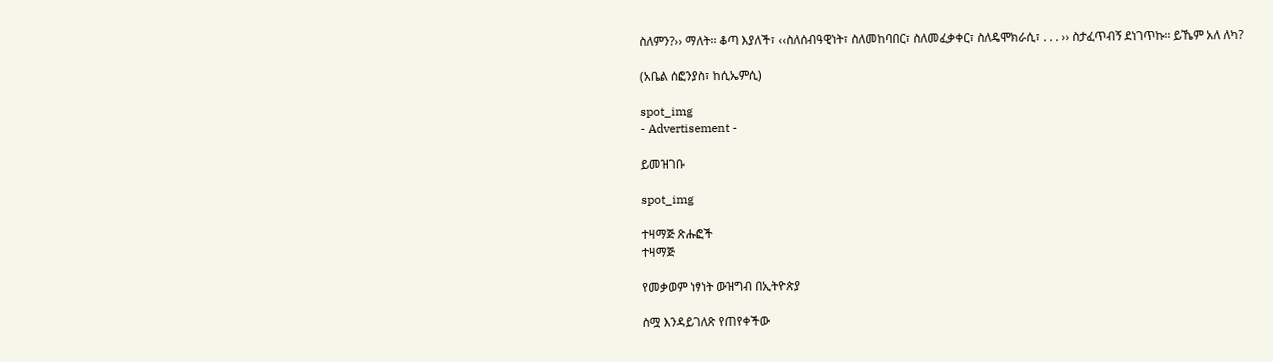ስለምን?›› ማለት፡፡ ቆጣ እያለች፣ ‹‹ስለሰብዓዊነት፣ ስለመከባበር፣ ስለመፈቃቀር፣ ስለዴሞክራሲ፣ . . . ›› ስታፈጥብኝ ደነገጥኩ፡፡ ይኼም አለ ለካ?

(አቤል ሰፎንያስ፣ ከሲኤምሲ)

spot_img
- Advertisement -

ይመዝገቡ

spot_img

ተዛማጅ ጽሑፎች
ተዛማጅ

የመቃወም ነፃነት ውዝግብ በኢትዮጵያ

ስሟ እንዳይገለጽ የጠየቀችው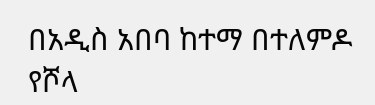በአዲስ አበባ ከተማ በተለምዶ የሾላ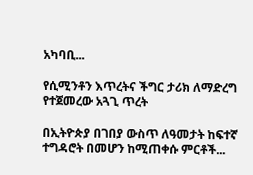አካባቢ...

የሲሚንቶን እጥረትና ችግር ታሪክ ለማድረግ የተጀመረው አጓጊ ጥረት

በኢትዮጵያ በገበያ ውስጥ ለዓመታት ከፍተኛ ተግዳሮት በመሆን ከሚጠቀሱ ምርቶች...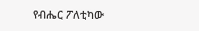የብሔር ፖለቲካው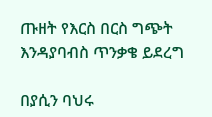ጡዘት የእርስ በርስ ግጭት እንዳያባብስ ጥንቃቄ ይደረግ

በያሲን ባህሩ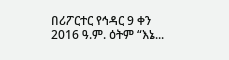በሪፖርተር የኅዳር 9 ቀን 2016 ዓ.ም. ዕትም “እኔ...